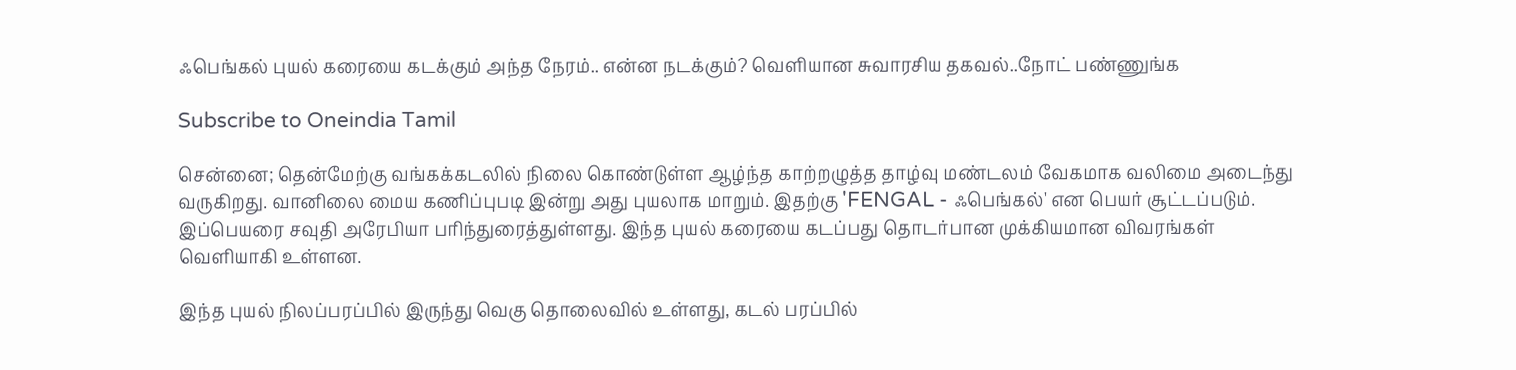ஃபெங்கல் புயல் கரையை கடக்கும் அந்த நேரம்.. என்ன நடக்கும்? வெளியான சுவாரசிய தகவல்..நோட் பண்ணுங்க

Subscribe to Oneindia Tamil

சென்னை; தென்மேற்கு வங்கக்கடலில் நிலை கொண்டுள்ள ஆழ்ந்த காற்றழுத்த தாழ்வு மண்டலம் வேகமாக வலிமை அடைந்து வருகிறது. வானிலை மைய கணிப்புபடி இன்று அது புயலாக மாறும். இதற்கு 'FENGAL - ஃபெங்கல்' என பெயர் சூட்டப்படும். இப்பெயரை சவுதி அரேபியா பரிந்துரைத்துள்ளது. இந்த புயல் கரையை கடப்பது தொடர்பான முக்கியமான விவரங்கள் வெளியாகி உள்ளன.

இந்த புயல் நிலப்பரப்பில் இருந்து வெகு தொலைவில் உள்ளது, கடல் பரப்பில்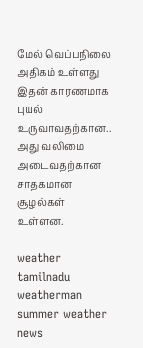மேல் வெப்பநிலை அதிகம் உள்ளது இதன் காரணமாக புயல் உருவாவதற்கான.. அது வலிமை அடைவதற்கான சாதகமான சூழல்கள் உள்ளன.

weather tamilnadu weatherman summer weather news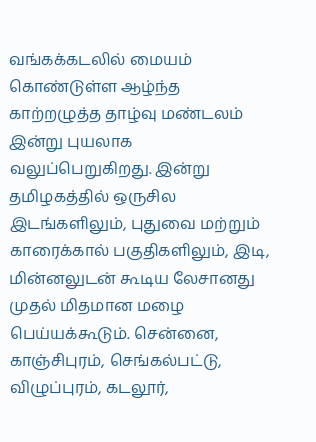வங்கக்கடலில் மையம் கொண்டுள்ள ஆழ்ந்த காற்றழுத்த தாழ்வு மண்டலம் இன்று புயலாக வலுப்பெறுகிறது. இன்று தமிழகத்தில் ஒருசில இடங்களிலும், புதுவை மற்றும் காரைக்கால் பகுதிகளிலும், இடி, மின்னலுடன் கூடிய லேசானது முதல் மிதமான மழை பெய்யக்கூடும். சென்னை, காஞ்சிபுரம், செங்கல்பட்டு, விழுப்புரம், கடலூர்,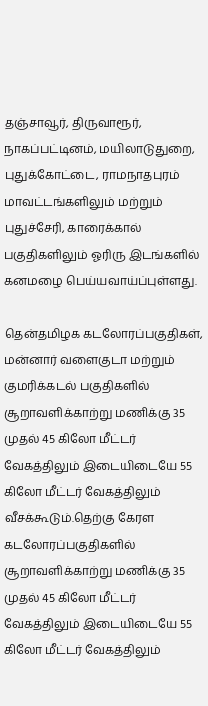தஞ்சாவூர், திருவாரூர், நாகப்பட்டினம், மயிலாடுதுறை, புதுக்கோட்டை, ராமநாதபுரம் மாவட்டங்களிலும் மற்றும் புதுச்சேரி, காரைக்கால் பகுதிகளிலும் ஓரிரு இடங்களில் கனமழை பெய்யவாய்ப்புள்ளது.

தென்தமிழக கடலோரப்பகுதிகள், மன்னார் வளைகுடா மற்றும் குமரிக்கடல் பகுதிகளில் சூறாவளிக்காற்று மணிக்கு 35 முதல் 45 கிலோ மீட்டர் வேகத்திலும் இடையிடையே 55 கிலோ மீட்டர் வேகத்திலும் வீசக்கூடும்.தெற்கு கேரள கடலோரப்பகுதிகளில் சூறாவளிக்காற்று மணிக்கு 35 முதல் 45 கிலோ மீட்டர் வேகத்திலும் இடையிடையே 55 கிலோ மீட்டர் வேகத்திலும்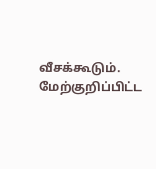வீசக்கூடும். மேற்குறிப்பிட்ட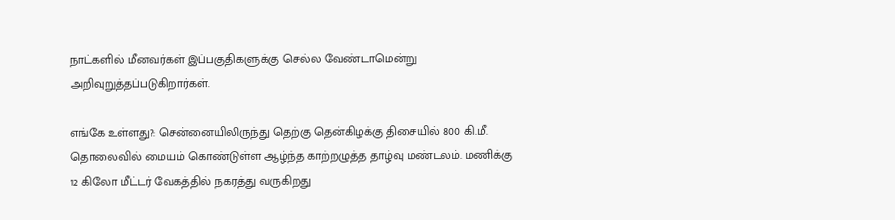நாட்களில் மீனவர்கள் இப்பகுதிகளுக்கு செல்ல வேண்டாமென்று அறிவுறுத்தப்படுகிறார்கள்.

எங்கே உள்ளது?: சென்னையிலிருந்து தெற்கு தென்கிழக்கு திசையில் 800 கி.மீ. தொலைவில் மையம் கொண்டுள்ள ஆழ்ந்த காற்றழுத்த தாழ்வு மண்டலம். மணிக்கு 12 கிலோ மீட்டர் வேகத்தில் நகரத்து வருகிறது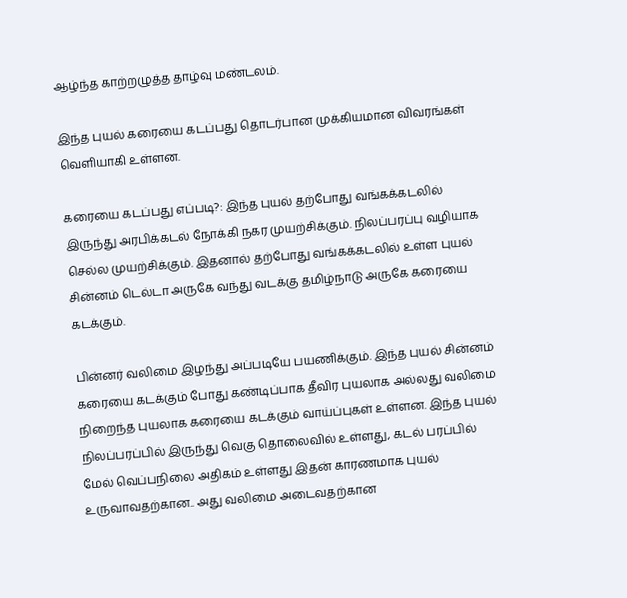ஆழ்ந்த காற்றழுத்த தாழ்வு மண்டலம்.

இந்த புயல் கரையை கடப்பது தொடர்பான முக்கியமான விவரங்கள் வெளியாகி உள்ளன.

கரையை கடப்பது எப்படி?: இந்த புயல் தற்போது வங்கக்கடலில் இருந்து அரபிக்கடல் நோக்கி நகர முயற்சிக்கும். நிலப்பரப்பு வழியாக செல்ல முயற்சிக்கும். இதனால் தற்போது வங்கக்கடலில் உள்ள புயல் சின்னம் டெல்டா அருகே வந்து வடக்கு தமிழ்நாடு அருகே கரையை கடக்கும்.

பின்னர் வலிமை இழந்து அப்படியே பயணிக்கும். இந்த புயல் சின்னம் கரையை கடக்கும் போது கண்டிப்பாக தீவிர புயலாக அல்லது வலிமை நிறைந்த புயலாக கரையை கடக்கும் வாய்ப்புகள் உள்ளன. இந்த புயல் நிலப்பரப்பில் இருந்து வெகு தொலைவில் உள்ளது, கடல் பரப்பில் மேல் வெப்பநிலை அதிகம் உள்ளது இதன் காரணமாக புயல் உருவாவதற்கான.. அது வலிமை அடைவதற்கான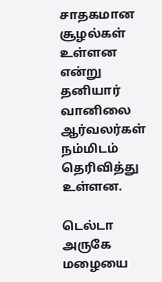சாதகமான சூழல்கள் உள்ளன என்று தனியார் வானிலை ஆர்வலர்கள் நம்மிடம் தெரிவித்து உள்ளன.

டெல்டா அருகே மழையை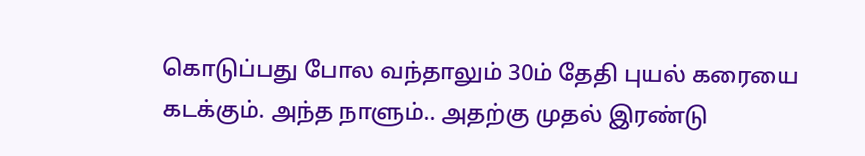கொடுப்பது போல வந்தாலும் 30ம் தேதி புயல் கரையை கடக்கும். அந்த நாளும்.. அதற்கு முதல் இரண்டு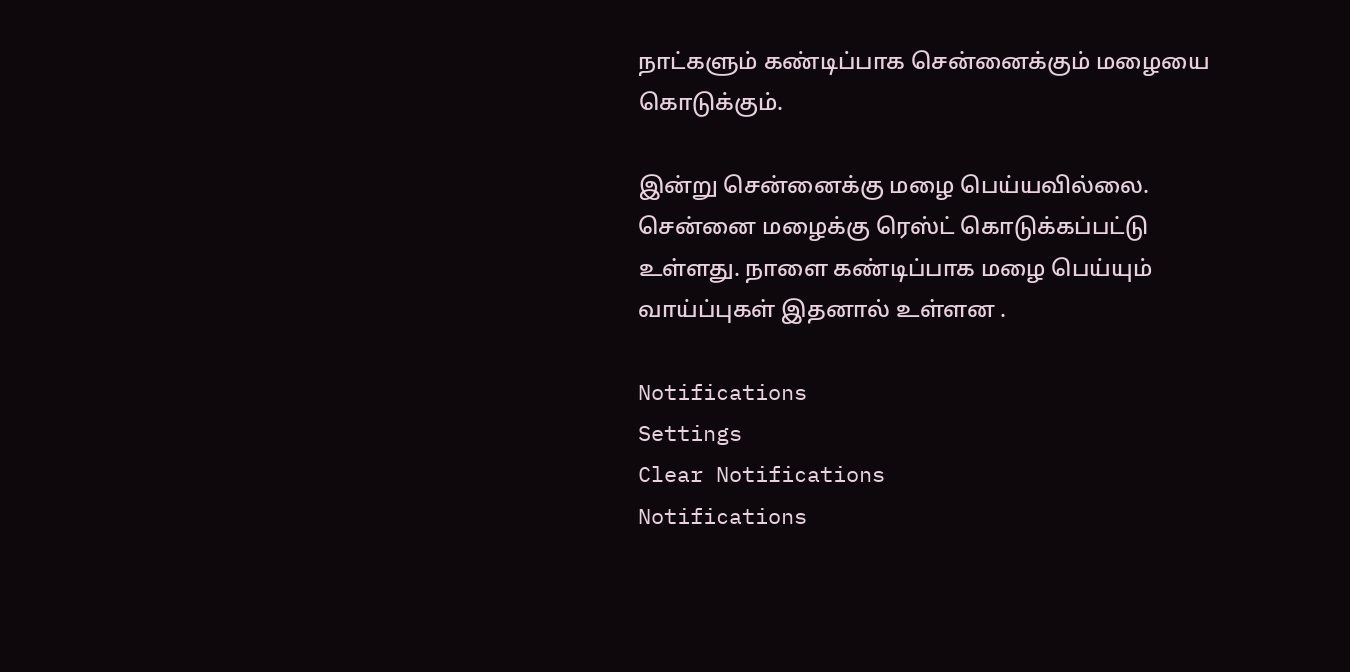நாட்களும் கண்டிப்பாக சென்னைக்கும் மழையை கொடுக்கும்.

இன்று சென்னைக்கு மழை பெய்யவில்லை. சென்னை மழைக்கு ரெஸ்ட் கொடுக்கப்பட்டு உள்ளது. நாளை கண்டிப்பாக மழை பெய்யும் வாய்ப்புகள் இதனால் உள்ளன .

Notifications
Settings
Clear Notifications
Notifications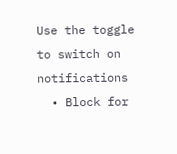Use the toggle to switch on notifications
  • Block for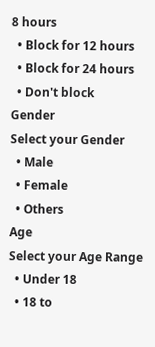8 hours
  • Block for 12 hours
  • Block for 24 hours
  • Don't block
Gender
Select your Gender
  • Male
  • Female
  • Others
Age
Select your Age Range
  • Under 18
  • 18 to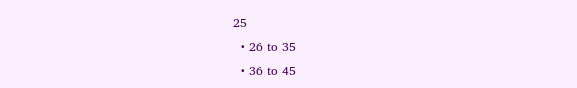25
  • 26 to 35
  • 36 to 45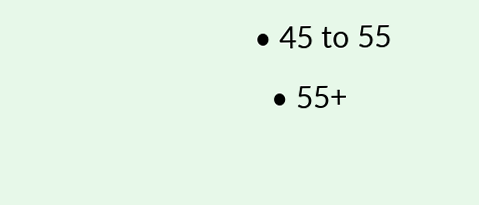• 45 to 55
  • 55+